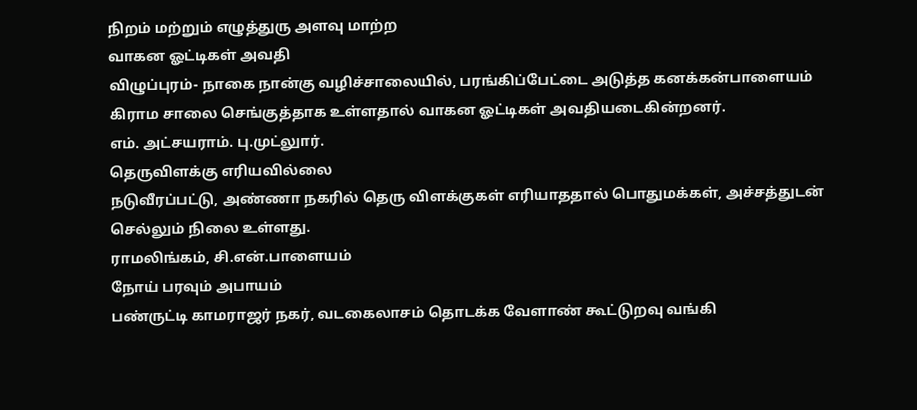நிறம் மற்றும் எழுத்துரு அளவு மாற்ற
வாகன ஓட்டிகள் அவதி
விழுப்புரம்- நாகை நான்கு வழிச்சாலையில், பரங்கிப்பேட்டை அடுத்த கனக்கன்பாளையம் கிராம சாலை செங்குத்தாக உள்ளதால் வாகன ஓட்டிகள் அவதியடைகின்றனர்.
எம். அட்சயராம். பு.முட்லுார்.
தெருவிளக்கு எரியவில்லை
நடுவீரப்பட்டு, அண்ணா நகரில் தெரு விளக்குகள் எரியாததால் பொதுமக்கள், அச்சத்துடன் செல்லும் நிலை உள்ளது.
ராமலிங்கம், சி.என்.பாளையம்
நோய் பரவும் அபாயம்
பண்ருட்டி காமராஜர் நகர், வடகைலாசம் தொடக்க வேளாண் கூட்டுறவு வங்கி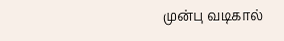முன்பு வடிகால்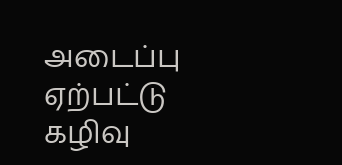அடைப்பு ஏற்பட்டு கழிவு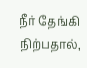நீர் தேங்கி நிற்பதால்,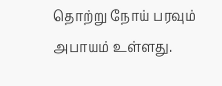தொற்று நோய் பரவும் அபாயம் உள்ளது.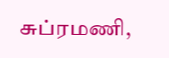சுப்ரமணி,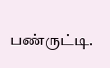பண்ருட்டி.